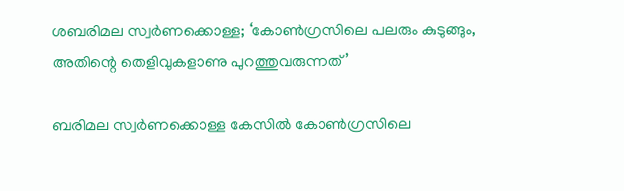ശബരിമല സ്വർണക്കൊള്ള; ‘കോൺഗ്രസിലെ പലരും കുടുങ്ങും, അതിന്റെ തെളിവുകളാണു പുറത്തുവരുന്നത്’

ബരിമല സ്വർണക്കൊള്ള കേസിൽ കോൺഗ്രസിലെ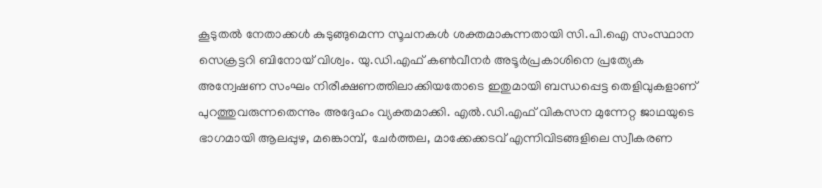കൂടുതൽ നേതാക്കൾ കുടുങ്ങുമെന്ന സൂചനകൾ ശക്തമാകുന്നതായി സി.പി.ഐ സംസ്ഥാന സെക്രട്ടറി ബിനോയ് വിശ്വം. യു.ഡി.എഫ് കൺവീനർ അടൂർപ്രകാശിനെ പ്രത്യേക അന്വേഷണ സംഘം നിരീക്ഷണത്തിലാക്കിയതോടെ ഇതുമായി ബന്ധപ്പെട്ട തെളിവുകളാണ് പുറത്തുവരുന്നതെന്നും അദ്ദേഹം വ്യക്തമാക്കി. എൽ.ഡി.എഫ് വികസന മുന്നേറ്റ ജാഥയുടെ ഭാഗമായി ആലപ്പുഴ, മങ്കൊമ്പ്, ചേർത്തല, മാക്കേക്കടവ് എന്നിവിടങ്ങളിലെ സ്വീകരണ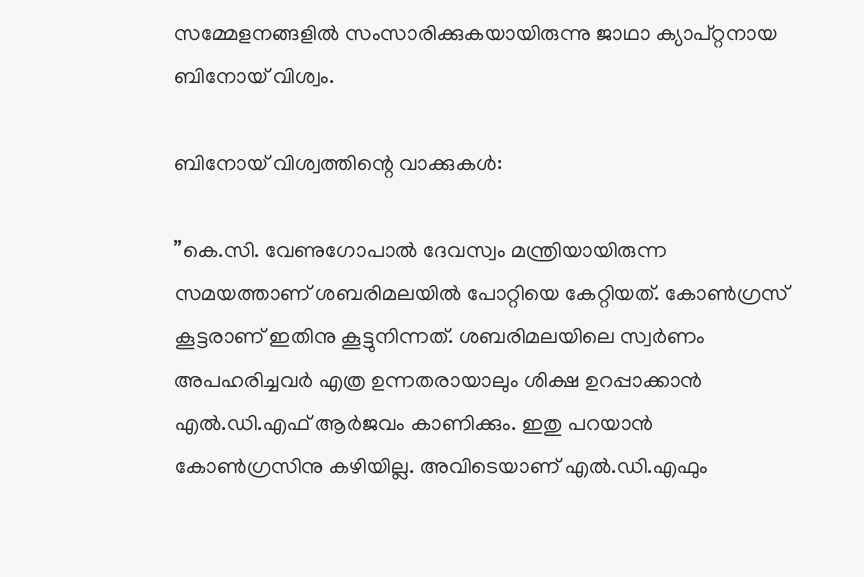സമ്മേളനങ്ങളിൽ സംസാരിക്കുകയായിരുന്നു ജാഥാ ക്യാപ്റ്റനായ ബിനോയ് വിശ്വം.

ബിനോയ് വിശ്വത്തിന്റെ വാക്കുകൾ:

”കെ.സി. വേണുഗോപാൽ ദേവസ്വം മന്ത്രിയായിരുന്ന സമയത്താണ് ശബരിമലയിൽ പോറ്റിയെ കേറ്റിയത്. കോൺഗ്രസ് കൂട്ടരാണ് ഇതിനു കൂട്ടുനിന്നത്. ശബരിമലയിലെ സ്വർണം അപഹരിച്ചവർ എത്ര ഉന്നതരായാലും ശിക്ഷ ഉറപ്പാക്കാൻ എൽ.ഡി.എഫ് ആർജവം കാണിക്കും. ഇതു പറയാൻ കോൺഗ്രസിനു കഴിയില്ല. അവിടെയാണ് എൽ.ഡി.എഫും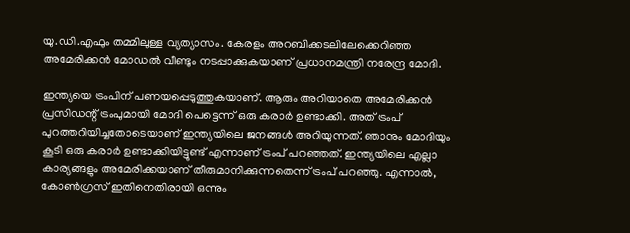യു.ഡി.എഫും തമ്മിലുള്ള വ്യത്യാസം. കേരളം അറബിക്കടലിലേക്കെറിഞ്ഞ അമേരിക്കൻ മോഡൽ വീണ്ടും നടപ്പാക്കുകയാണ് പ്രധാനമന്ത്രി നരേന്ദ്ര മോദി.

ഇന്ത്യയെ ട്രംപിന് പണയപ്പെടുത്തുകയാണ്. ആരും അറിയാതെ അമേരിക്കൻ പ്രസിഡന്റ്‌ ട്രംപുമായി മോദി പെട്ടെന്ന് ഒരു കരാർ ഉണ്ടാക്കി. അത് ട്രംപ് പുറത്തറിയിച്ചതോടെയാണ് ഇന്ത്യയിലെ ജനങ്ങൾ അറിയുന്നത്. ഞാനും മോദിയും കൂടി ഒരു കരാർ ഉണ്ടാക്കിയിട്ടുണ്ട് എന്നാണ് ട്രംപ് പറഞ്ഞത്. ഇന്ത്യയിലെ എല്ലാ കാര്യങ്ങളും അമേരിക്കയാണ് തീരുമാനിക്കുന്നതെന്ന് ട്രംപ് പറഞ്ഞു. എന്നാൽ, കോൺഗ്രസ് ഇതിനെതിരായി ഒന്നും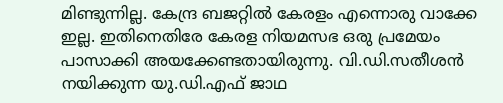മിണ്ടുന്നില്ല. കേന്ദ്ര ബജറ്റിൽ കേരളം എന്നൊരു വാക്കേ ഇല്ല. ഇതിനെതിരേ കേരള നിയമസഭ ഒരു പ്രമേയം പാസാക്കി അയക്കേണ്ടതായിരുന്നു. വി.ഡി.സതീശൻ നയിക്കുന്ന യു.ഡി.എഫ് ജാഥ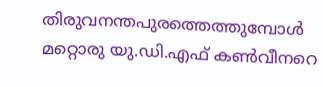തിരുവനന്തപുരത്തെത്തുമ്പോൾ മറ്റൊരു യു.ഡി.എഫ് കൺവീനറെ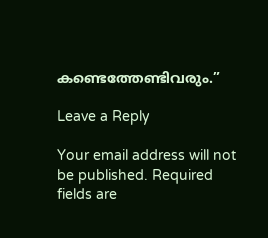കണ്ടെത്തേണ്ടിവരും.”

Leave a Reply

Your email address will not be published. Required fields are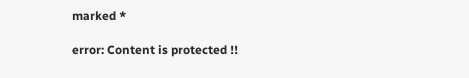marked *

error: Content is protected !!